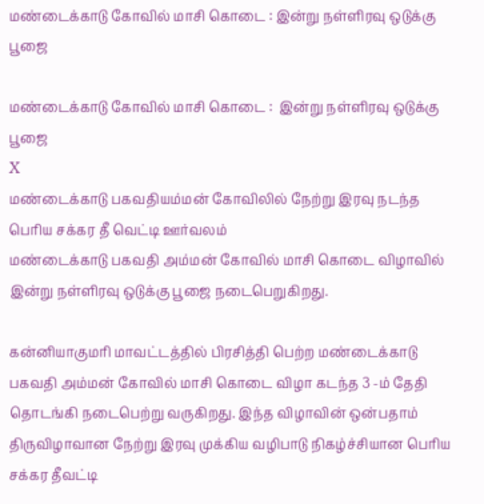மண்டைக்காடு கோவில் மாசி கொடை : இன்று நள்ளிரவு ஒடுக்கு பூஜை

மண்டைக்காடு கோவில் மாசி கொடை :  இன்று நள்ளிரவு ஒடுக்கு பூஜை
X
மண்டைக்காடு பகவதியம்மன் கோவிலில் நேற்று இரவு நடந்த பெரிய சக்கர தீ வெட்டி ஊர்வலம்
மண்டைக்காடு பகவதி அம்மன் கோவில் மாசி கொடை விழாவில் இன்று நள்ளிரவு ஒடுக்கு பூஜை நடைபெறுகிறது.

கன்னியாகுமரி மாவட்டத்தில் பிரசித்தி பெற்ற மண்டைக்காடு பகவதி அம்மன் கோவில் மாசி கொடை விழா கடந்த 3 -ம் தேதி தொடங்கி நடைபெற்று வருகிறது. இந்த விழாவின் ஒன்பதாம் திருவிழாவான நேற்று இரவு முக்கிய வழிபாடு நிகழ்ச்சியான பெரிய சக்கர தீவட்டி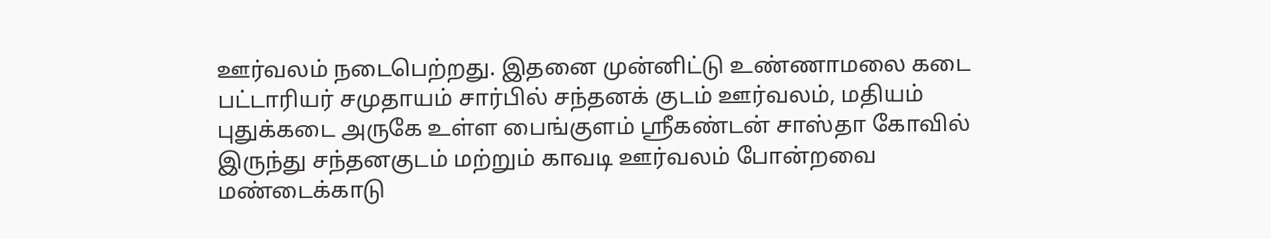ஊர்வலம் நடைபெற்றது. இதனை முன்னிட்டு உண்ணாமலை கடை பட்டாரியர் சமுதாயம் சார்பில் சந்தனக் குடம் ஊர்வலம், மதியம் புதுக்கடை அருகே உள்ள பைங்குளம் ஸ்ரீகண்டன் சாஸ்தா கோவில் இருந்து சந்தனகுடம் மற்றும் காவடி ஊர்வலம் போன்றவை மண்டைக்காடு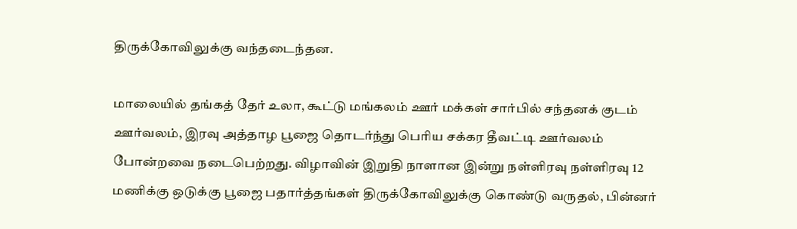திருக்கோவிலுக்கு வந்தடைந்தன.

மாலையில் தங்கத் தேர் உலா, கூட்டு மங்கலம் ஊர் மக்கள் சார்பில் சந்தனக் குடம் ஊர்வலம், இரவு அத்தாழ பூஜை தொடர்ந்து பெரிய சக்கர தீவட்டி ஊர்வலம் போன்றவை நடைபெற்றது. விழாவின் இறுதி நாளான இன்று நள்ளிரவு நள்ளிரவு 12 மணிக்கு ஒடுக்கு பூஜை பதார்த்தங்கள் திருக்கோவிலுக்கு கொண்டு வருதல், பின்னர்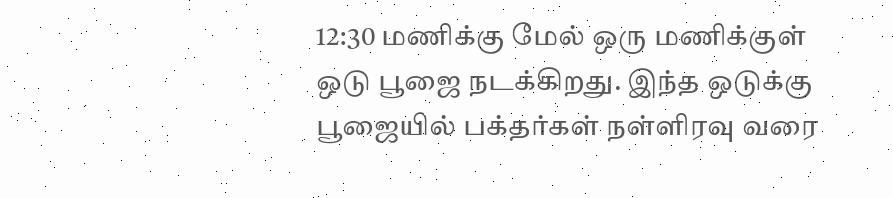12:30 மணிக்கு மேல் ஒரு மணிக்குள் ஒடு பூஜை நடக்கிறது. இந்த ஒடுக்கு பூஜையில் பக்தர்கள் நள்ளிரவு வரை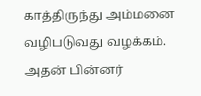காத்திருந்து அம்மனை வழிபடுவது வழக்கம். அதன் பின்னர்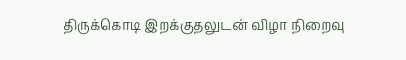திருக்கொடி இறக்குதலுடன் விழா நிறைவு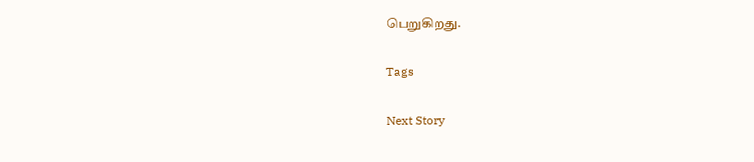பெறுகிறது.

Tags

Next Story